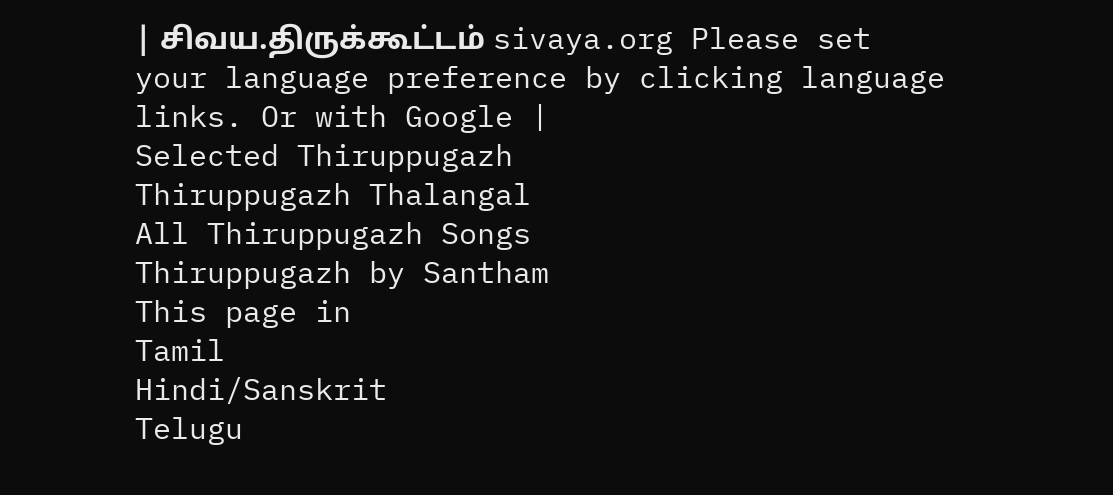| சிவய.திருக்கூட்டம் sivaya.org Please set your language preference by clicking language links. Or with Google |
Selected Thiruppugazh
Thiruppugazh Thalangal
All Thiruppugazh Songs
Thiruppugazh by Santham
This page in
Tamil
Hindi/Sanskrit
Telugu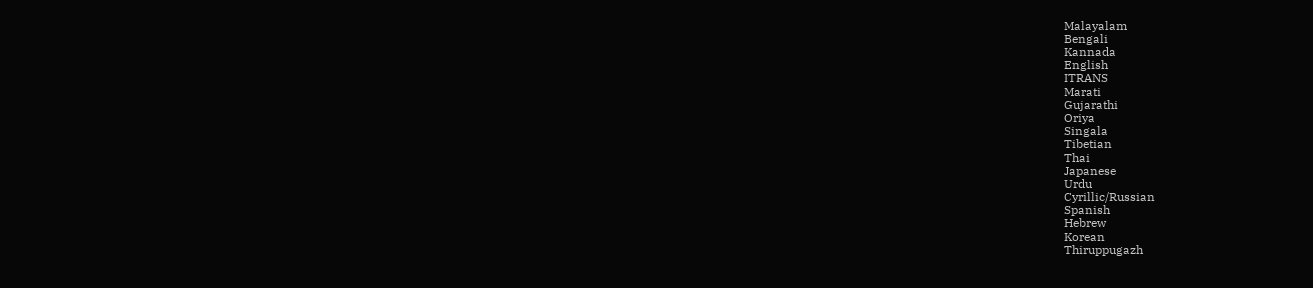Malayalam
Bengali
Kannada
English
ITRANS
Marati
Gujarathi
Oriya
Singala
Tibetian
Thai
Japanese
Urdu
Cyrillic/Russian
Spanish
Hebrew
Korean
Thiruppugazh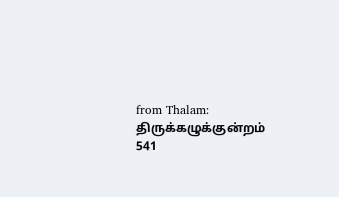from Thalam: திருக்கழுக்குன்றம்
541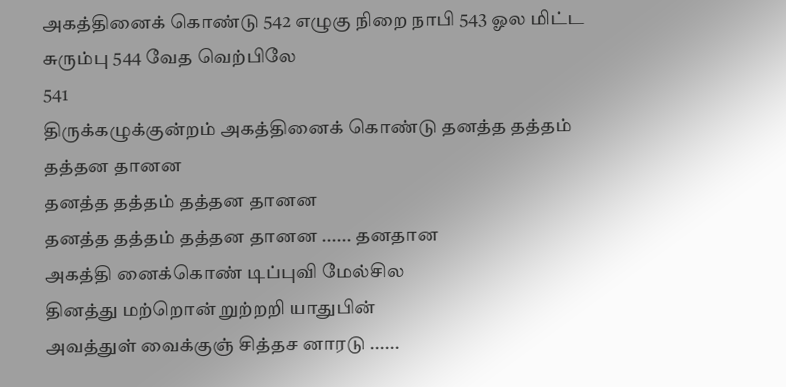அகத்தினைக் கொண்டு 542 எழுகு நிறை நாபி 543 ஓல மிட்ட சுரும்பு 544 வேத வெற்பிலே
541
திருக்கழுக்குன்றம் அகத்தினைக் கொண்டு தனத்த தத்தம் தத்தன தானன
தனத்த தத்தம் தத்தன தானன
தனத்த தத்தம் தத்தன தானன ...... தனதான
அகத்தி னைக்கொண் டிப்புவி மேல்சில
தினத்து மற்றொன் றுற்றறி யாதுபின்
அவத்துள் வைக்குஞ் சித்தச னாரடு ......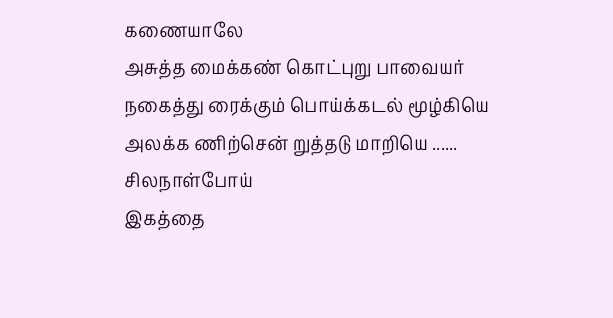கணையாலே
அசுத்த மைக்கண் கொட்புறு பாவையர்
நகைத்து ரைக்கும் பொய்க்கடல் மூழ்கியெ
அலக்க ணிற்சென் றுத்தடு மாறியெ ...... சிலநாள்போய்
இகத்தை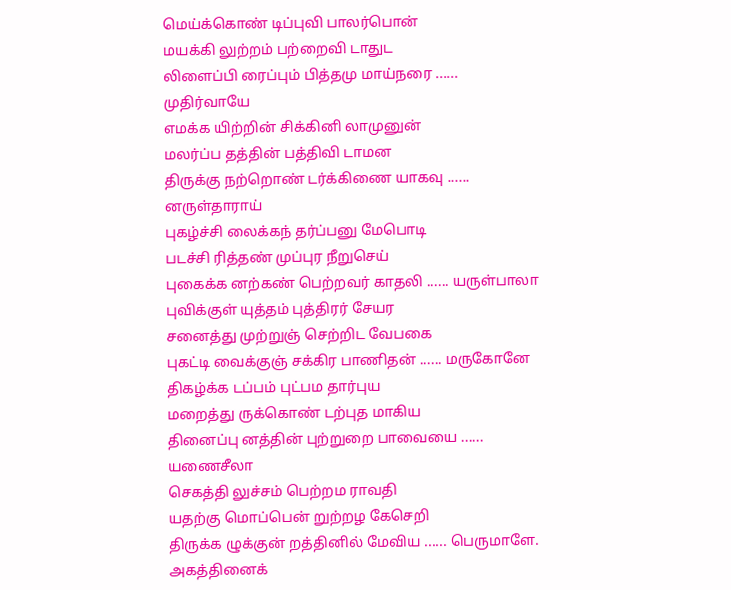மெய்க்கொண் டிப்புவி பாலர்பொன்
மயக்கி லுற்றம் பற்றைவி டாதுட
லிளைப்பி ரைப்பும் பித்தமு மாய்நரை ...... முதிர்வாயே
எமக்க யிற்றின் சிக்கினி லாமுனுன்
மலர்ப்ப தத்தின் பத்திவி டாமன
திருக்கு நற்றொண் டர்க்கிணை யாகவு ...... னருள்தாராய்
புகழ்ச்சி லைக்கந் தர்ப்பனு மேபொடி
படச்சி ரித்தண் முப்புர நீறுசெய்
புகைக்க னற்கண் பெற்றவர் காதலி ...... யருள்பாலா
புவிக்குள் யுத்தம் புத்திரர் சேயர
சனைத்து முற்றுஞ் செற்றிட வேபகை
புகட்டி வைக்குஞ் சக்கிர பாணிதன் ...... மருகோனே
திகழ்க்க டப்பம் புட்பம தார்புய
மறைத்து ருக்கொண் டற்புத மாகிய
தினைப்பு னத்தின் புற்றுறை பாவையை ...... யணைசீலா
செகத்தி லுச்சம் பெற்றம ராவதி
யதற்கு மொப்பென் றுற்றழ கேசெறி
திருக்க ழுக்குன் றத்தினில் மேவிய ...... பெருமாளே.
அகத்தினைக்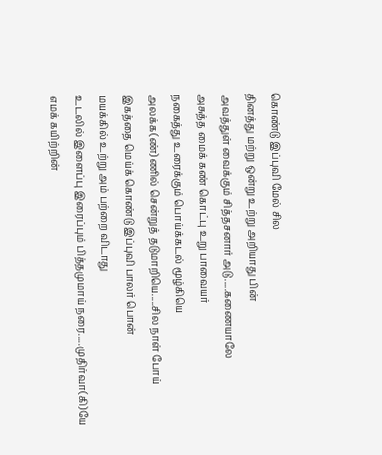கொண்டு இப்புவி மேல் சில
தினத்து மற்று ஒன்று உற்று அறியாது பின்
அவத்துள் வைக்கும் சித்தசனார் அடு.....கணையாலே
அசுத்த மைக் கண் கொட்பு உறு பாவையர்
நகைத்து உரைக்கும் பொய்க்கடல் மூழ்கியெ
அலக்க(ண்)ணில் சென்றுத் தடுமாறியெ.....சில நாள் போய்
இகத்தை மெய்க் கொண்டு இப்புவி பாலர் பொன்
மயக்கில் உற்று அம் பற்றை விடாது
உடலில் இளைப்பு இரைப்பும் பித்தமுமாய் நரை.....முதிர்வா(கி)யே
எமக் கயிற்றின்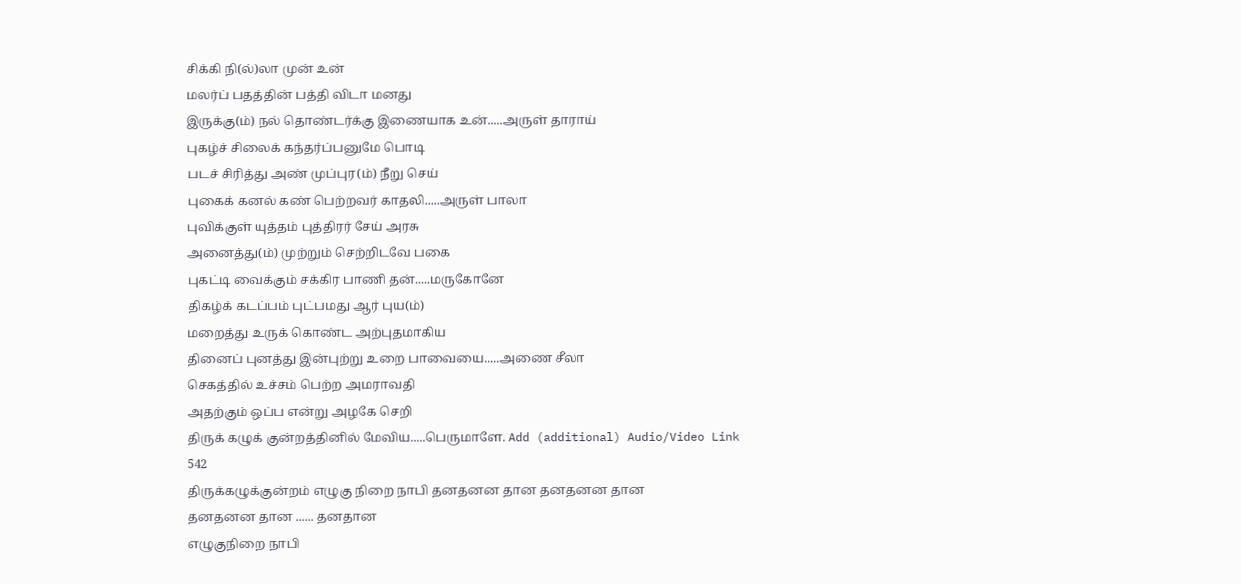சிக்கி நி(ல்)லா முன் உன்
மலர்ப் பதத்தின் பத்தி விடா மனது
இருக்கு(ம்) நல் தொண்டர்க்கு இணையாக உன்.....அருள் தாராய்
புகழ்ச் சிலைக் கந்தர்ப்பனுமே பொடி
படச் சிரித்து அண் முப்புர(ம்) நீறு செய்
புகைக் கனல் கண் பெற்றவர் காதலி.....அருள் பாலா
புவிக்குள் யுத்தம் புத்திரர் சேய் அரசு
அனைத்து(ம்) முற்றும் செற்றிடவே பகை
புகட்டி வைக்கும் சக்கிர பாணி தன்.....மருகோனே
திகழ்க் கடப்பம் புட்பமது ஆர் புய(ம்)
மறைத்து உருக் கொண்ட அற்புதமாகிய
தினைப் புனத்து இன்புற்று உறை பாவையை.....அணை சீலா
செகத்தில் உச்சம் பெற்ற அமராவதி
அதற்கும் ஒப்ப என்று அழகே செறி
திருக் கழுக் குன்றத்தினில் மேவிய.....பெருமாளே. Add (additional) Audio/Video Link
542
திருக்கழுக்குன்றம் எழுகு நிறை நாபி தனதனன தான தனதனன தான
தனதனன தான ...... தனதான
எழுகுநிறை நாபி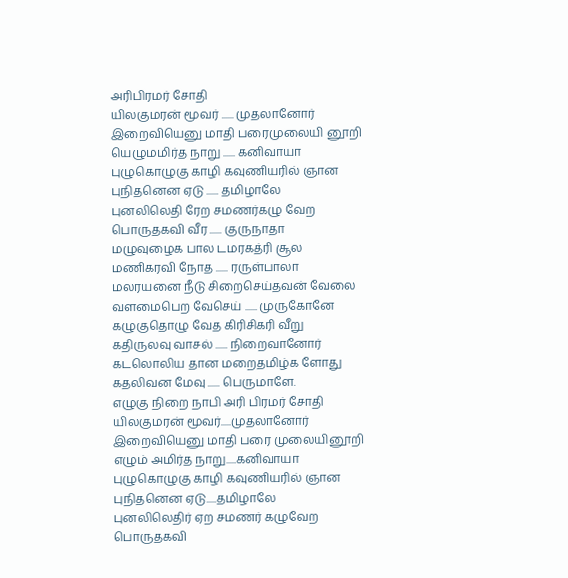அரிபிரமர் சோதி
யிலகுமரன் மூவர் ...... முதலானோர்
இறைவியெனு மாதி பரைமுலையி னூறி
யெழுமமிர்த நாறு ...... கனிவாயா
புழுகொழுகு காழி கவுணியரில் ஞான
புநிதனென ஏடு ...... தமிழாலே
புனலிலெதி ரேற சமணர்கழு வேற
பொருதகவி வீர ...... குருநாதா
மழுவுழைக பால டமரகத்ரி சூல
மணிகரவி நோத ...... ரருள்பாலா
மலரயனை நீடு சிறைசெய்தவன் வேலை
வளமைபெற வேசெய் ...... முருகோனே
கழுகுதொழு வேத கிரிசிகரி வீறு
கதிருலவு வாசல் ...... நிறைவானோர்
கடலொலிய தான மறைதமிழ்க ளோது
கதலிவன மேவு ...... பெருமாளே.
எழுகு நிறை நாபி அரி பிரமர் சோதி
யிலகுமரன் மூவர்.....முதலானோர்
இறைவியெனு மாதி பரை முலையினூறி
எழும் அமிர்த நாறு.....கனிவாயா
புழுகொழுகு காழி கவுணியரில் ஞான
புநிதனென ஏடு.....தமிழாலே
புனலிலெதிர் ஏற சமணர் கழுவேற
பொருதகவி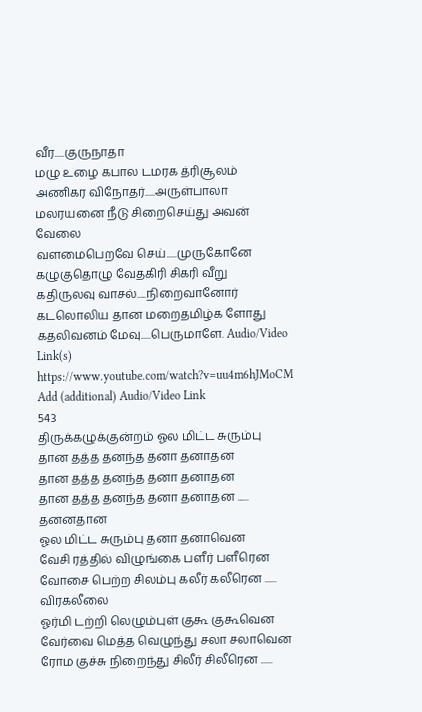வீர.....குருநாதா
மழு உழை கபால டமரக த்ரிசூலம்
அணிகர விநோதர்.....அருள்பாலா
மலரயனை நீடு சிறைசெய்து அவன் வேலை
வளமைபெறவே செய்.....முருகோனே
கழுகுதொழு வேதகிரி சிகரி வீறு
கதிருலவு வாசல்.....நிறைவானோர்
கடலொலிய தான மறைதமிழ்க ளோது
கதலிவனம் மேவு.....பெருமாளே. Audio/Video Link(s)
https://www.youtube.com/watch?v=uu4m6hJMoCM
Add (additional) Audio/Video Link
543
திருக்கழுக்குன்றம் ஓல மிட்ட சுரும்பு தான தத்த தனந்த தனா தனாதன
தான தத்த தனந்த தனா தனாதன
தான தத்த தனந்த தனா தனாதன ...... தனனதான
ஓல மிட்ட சுரும்பு தனா தனாவென
வேசி ரத்தில் விழுங்கை பளீர் பளீரென
வோசை பெற்ற சிலம்பு கலீர் கலீரென ...... விரகலீலை
ஓர்மி டற்றி லெழும்புள் குகூ குகூவென
வேர்வை மெத்த வெழுந்து சலா சலாவென
ரோம குச்சு நிறைந்து சிலீர் சிலீரென ......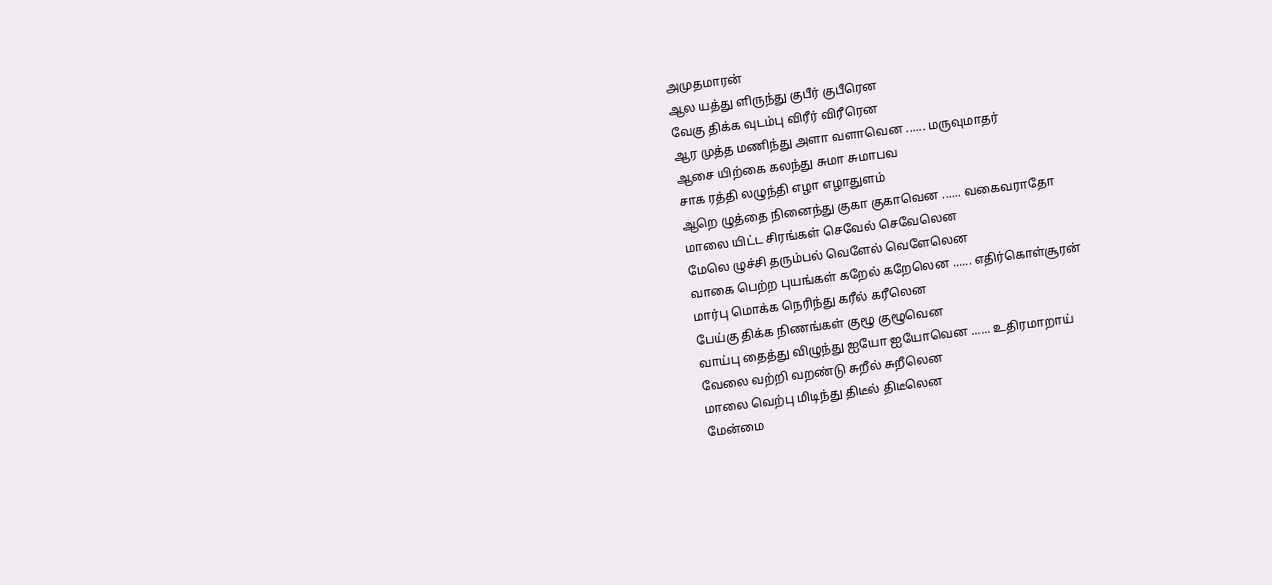அமுதமாரன்
ஆல யத்து ளிருந்து குபீர் குபீரென
வேகு திக்க வுடம்பு விரீர் விரீரென
ஆர முத்த மணிந்து அளா வளாவென ...... மருவுமாதர்
ஆசை யிற்கை கலந்து சுமா சுமாபவ
சாக ரத்தி லழுந்தி எழா எழாதுளம்
ஆறெ ழுத்தை நினைந்து குகா குகாவென ...... வகைவராதோ
மாலை யிட்ட சிரங்கள் செவேல் செவேலென
மேலெ ழுச்சி தரும்பல் வெளேல் வெளேலென
வாகை பெற்ற புயங்கள் கறேல் கறேலென ...... எதிர்கொள்சூரன்
மார்பு மொக்க நெரிந்து கரீல் கரீலென
பேய்கு திக்க நிணங்கள் குழூ குழூவென
வாய்பு தைத்து விழுந்து ஐயோ ஐயோவென ...... உதிரமாறாய்
வேலை வற்றி வறண்டு சுறீல் சுறீலென
மாலை வெற்பு மிடிந்து திடீல் திடீலென
மேன்மை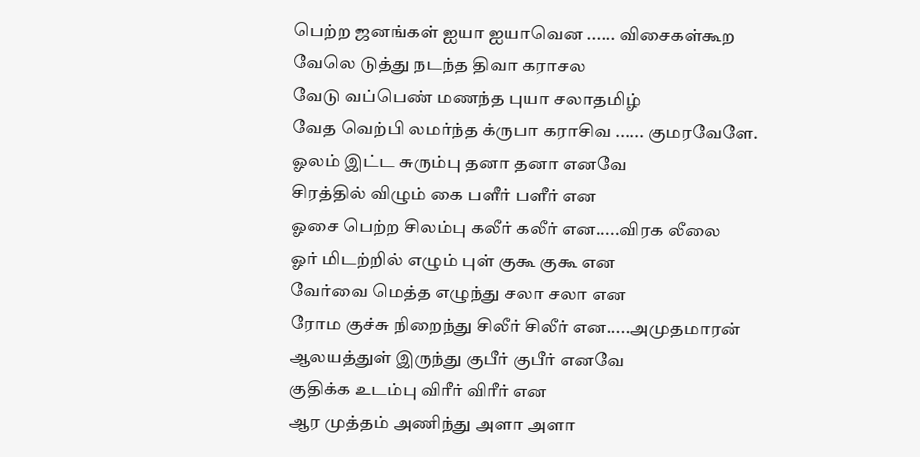பெற்ற ஜனங்கள் ஐயா ஐயாவென ...... விசைகள்கூற
வேலெ டுத்து நடந்த திவா கராசல
வேடு வப்பெண் மணந்த புயா சலாதமிழ்
வேத வெற்பி லமர்ந்த க்ருபா கராசிவ ...... குமரவேளே.
ஓலம் இட்ட சுரும்பு தனா தனா எனவே
சிரத்தில் விழும் கை பளீர் பளீர் என
ஓசை பெற்ற சிலம்பு கலீர் கலீர் என.....விரக லீலை
ஓர் மிடற்றில் எழும் புள் குகூ குகூ என
வேர்வை மெத்த எழுந்து சலா சலா என
ரோம குச்சு நிறைந்து சிலீர் சிலீர் என.....அமுதமாரன்
ஆலயத்துள் இருந்து குபீர் குபீர் எனவே
குதிக்க உடம்பு விரீர் விரீர் என
ஆர முத்தம் அணிந்து அளா அளா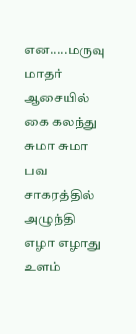என.....மருவு மாதர்
ஆசையில் கை கலந்து சுமா சுமா பவ
சாகரத்தில் அழுந்தி எழா எழாது உளம்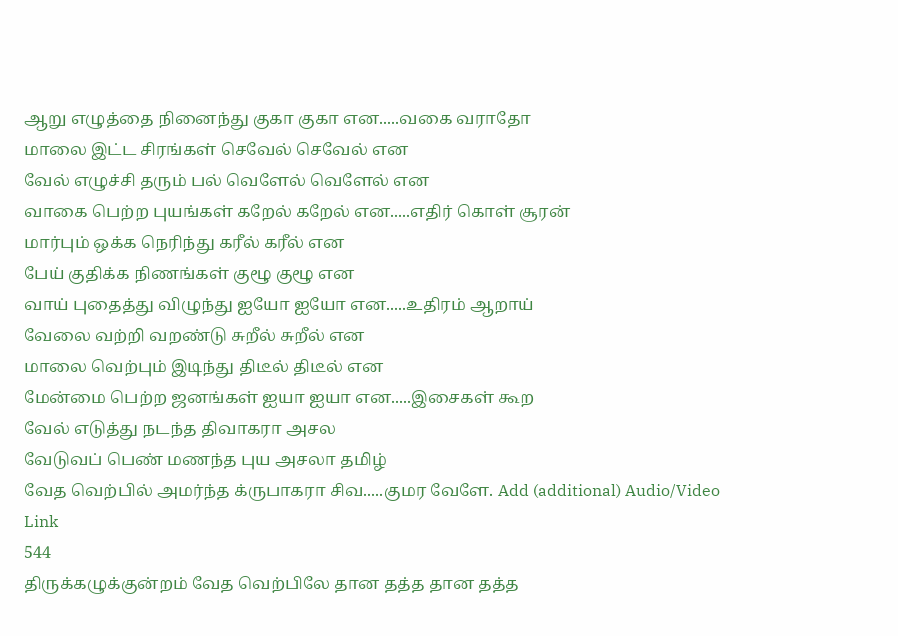ஆறு எழுத்தை நினைந்து குகா குகா என.....வகை வராதோ
மாலை இட்ட சிரங்கள் செவேல் செவேல் என
வேல் எழுச்சி தரும் பல் வெளேல் வெளேல் என
வாகை பெற்ற புயங்கள் கறேல் கறேல் என.....எதிர் கொள் சூரன்
மார்பும் ஒக்க நெரிந்து கரீல் கரீல் என
பேய் குதிக்க நிணங்கள் குழூ குழூ என
வாய் புதைத்து விழுந்து ஐயோ ஐயோ என.....உதிரம் ஆறாய்
வேலை வற்றி வறண்டு சுறீல் சுறீல் என
மாலை வெற்பும் இடிந்து திடீல் திடீல் என
மேன்மை பெற்ற ஜனங்கள் ஐயா ஐயா என.....இசைகள் கூற
வேல் எடுத்து நடந்த திவாகரா அசல
வேடுவப் பெண் மணந்த புய அசலா தமிழ்
வேத வெற்பில் அமர்ந்த க்ருபாகரா சிவ.....குமர வேளே. Add (additional) Audio/Video Link
544
திருக்கழுக்குன்றம் வேத வெற்பிலே தான தத்த தான தத்த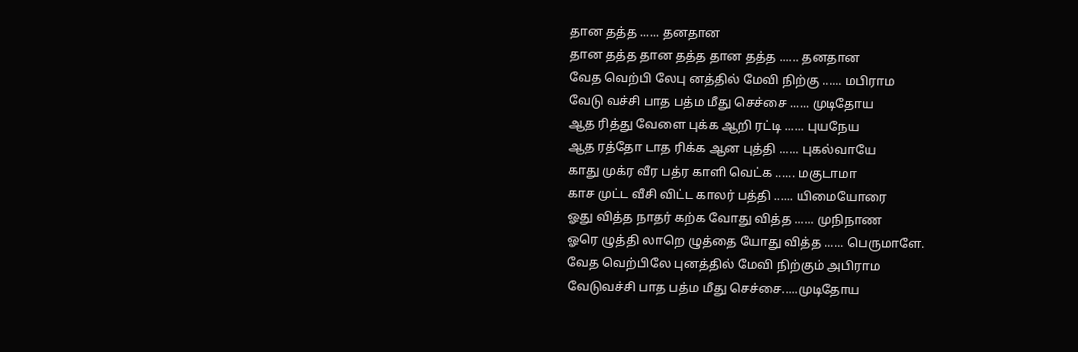தான தத்த ...... தனதான
தான தத்த தான தத்த தான தத்த ...... தனதான
வேத வெற்பி லேபு னத்தில் மேவி நிற்கு ...... மபிராம
வேடு வச்சி பாத பத்ம மீது செச்சை ...... முடிதோய
ஆத ரித்து வேளை புக்க ஆறி ரட்டி ...... புயநேய
ஆத ரத்தோ டாத ரிக்க ஆன புத்தி ...... புகல்வாயே
காது முக்ர வீர பத்ர காளி வெட்க ...... மகுடாமா
காச முட்ட வீசி விட்ட காலர் பத்தி ...... யிமையோரை
ஓது வித்த நாதர் கற்க வோது வித்த ...... முநிநாண
ஓரெ ழுத்தி லாறெ ழுத்தை யோது வித்த ...... பெருமாளே.
வேத வெற்பிலே புனத்தில் மேவி நிற்கும் அபிராம
வேடுவச்சி பாத பத்ம மீது செச்சை.....முடிதோய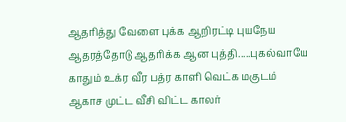ஆதரித்து வேளை புக்க ஆறிரட்டி புயநேய
ஆதரத்தோடு ஆதரிக்க ஆன புத்தி.....புகல்வாயே
காதும் உக்ர வீர பத்ர காளி வெட்க மகுடம்
ஆகாச முட்ட வீசி விட்ட காலர்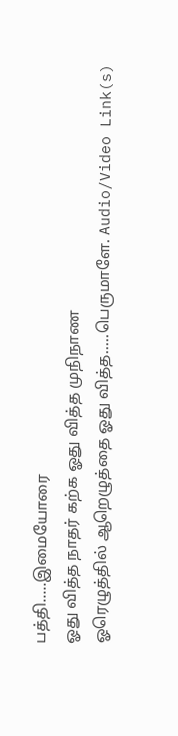பத்தி.....இமையோரை
ஓது வித்த நாதர் கற்க ஓது வித்த முநிநாண
ஓரெழுத்தில் ஆறெழுத்தை ஓது வித்த.....பெருமாளே. Audio/Video Link(s)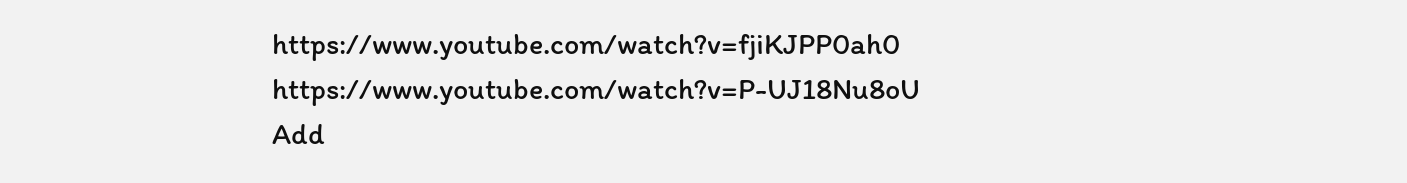https://www.youtube.com/watch?v=fjiKJPP0ah0
https://www.youtube.com/watch?v=P-UJ18Nu8oU
Add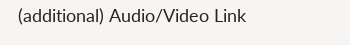(additional) Audio/Video Link